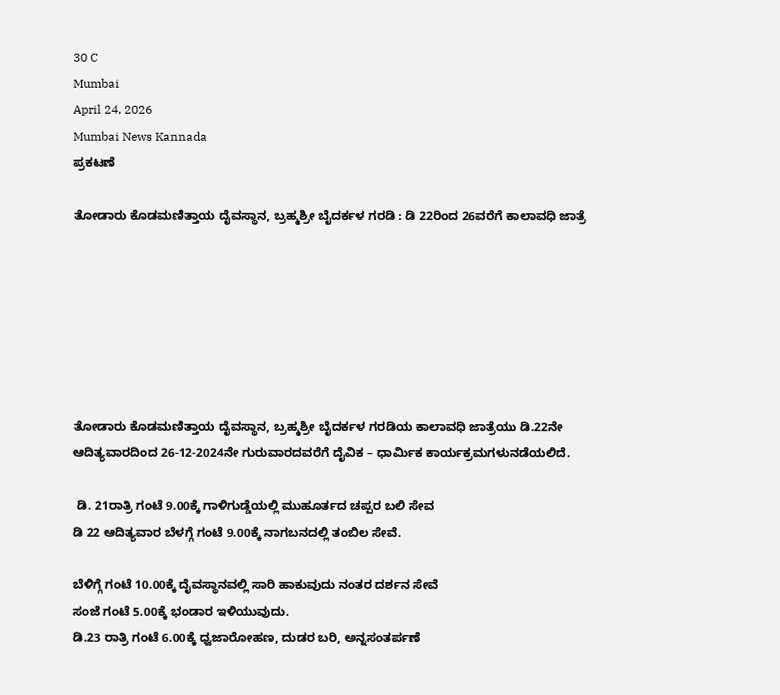30 C
Mumbai
April 24, 2026
Mumbai News Kannada
ಪ್ರಕಟಣೆ

ತೋಡಾರು ಕೊಡಮಣಿತ್ತಾಯ ದೈವಸ್ಥಾನ, ಬ್ರಹ್ಮಶ್ರೀ ಬೈದರ್ಕಳ ಗರಡಿ : ಡಿ 22ರಿಂದ 26ವರೆಗೆ ಕಾಲಾವಧಿ ಜಾತ್ರೆ







ತೋಡಾರು ಕೊಡಮಣಿತ್ತಾಯ ದೈವಸ್ಥಾನ, ಬ್ರಹ್ಮಶ್ರೀ ಬೈದರ್ಕಳ ಗರಡಿಯ ಕಾಲಾವಧಿ ಜಾತ್ರೆಯು ಡಿ.22ನೇ ಆದಿತ್ಯವಾರದಿಂದ 26-12-2024ನೇ ಗುರುವಾರದವರೆಗೆ ದೈವಿಕ – ಧಾರ್ಮಿಕ ಕಾರ್ಯಕ್ರಮಗಳುನಡೆಯಲಿದೆ.

 ಡಿ. 21ರಾತ್ರಿ ಗಂಟೆ 9.00ಕ್ಕೆ ಗಾಳಿಗುಡ್ಡೆಯಲ್ಲಿ ಮುಹೂರ್ತದ ಚಪ್ಪರ ಬಲಿ ಸೇವ
ಡಿ 22 ಆದಿತ್ಯವಾರ ಬೆಳಗ್ಗೆ ಗಂಟೆ 9.00ಕ್ಕೆ ನಾಗಬನದಲ್ಲಿ ತಂಬಿಲ ಸೇವೆ.

ಬೆಳಿಗ್ಗೆ ಗಂಟೆ 10.00ಕ್ಕೆ ದೈವಸ್ಥಾನವಲ್ಲಿ ಸಾರಿ ಹಾಕುವುದು ನಂತರ ದರ್ಶನ ಸೇವೆ
ಸಂಜೆ ಗಂಟೆ 5.00ಕ್ಕೆ ಭಂಡಾರ ಇಳಿಯುವುದು.
ಡಿ.23 ರಾತ್ರಿ ಗಂಟೆ 6.00ಕ್ಕೆ ಧ್ವಜಾರೋಹಣ, ದುಡರ ಬರಿ, ಅನ್ನಸಂತರ್ಪಣೆ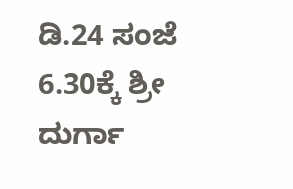ಡಿ.24 ಸಂಜೆ 6.30ಕ್ಕೆ ಶ್ರೀ ದುರ್ಗಾ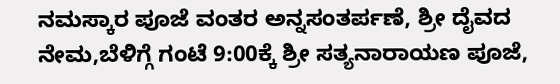ನಮಸ್ಕಾರ ಪೂಜೆ ವಂತರ ಅನ್ನಸಂತರ್ಪಣೆ, ಶ್ರೀ ದೈವದ ನೇಮ,ಬೆಳಿಗ್ಗೆ ಗಂಟೆ 9:00ಕ್ಕೆ ಶ್ರೀ ಸತ್ಯನಾರಾಯಣ ಪೂಜೆ,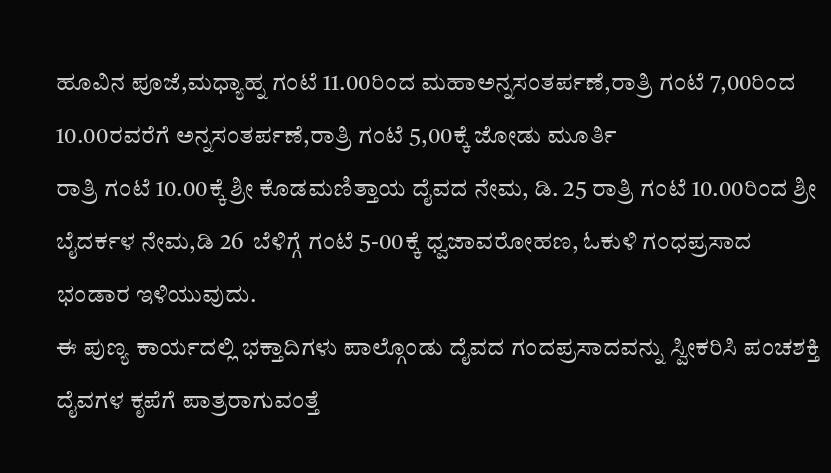ಹೂವಿನ ಪೂಜೆ,ಮಧ್ಯಾಹ್ನ ಗಂಟೆ 11.00ರಿಂದ ಮಹಾಅನ್ನಸಂತರ್ಪಣೆ,ರಾತ್ರಿ ಗಂಟೆ 7,00ರಿಂದ 10.00ರವರೆಗೆ ಅನ್ನಸಂತರ್ಪಣೆ,ರಾತ್ರಿ ಗಂಟೆ 5,00ಕ್ಕೆ ಜೋಡು ಮೂರ್ತಿ
ರಾತ್ರಿ ಗಂಟೆ 10.00ಕ್ಕೆ ಶ್ರೀ ಕೊಡಮಣಿತ್ತಾಯ ದೈವದ ನೇಮ, ಡಿ. 25 ರಾತ್ರಿ ಗಂಟೆ 10.00ರಿಂದ ಶ್ರೀ ಬೈದರ್ಕಳ ನೇಮ,ಡಿ 26  ಬೆಳಿಗ್ಗೆ ಗಂಟೆ 5-00ಕ್ಕೆ ಧ್ವಜಾವರೋಹಣ, ಓಕುಳಿ ಗಂಧಪ್ರಸಾದ ಭಂಡಾರ ಇಳಿಯುವುದು.
ಈ ಪುಣ್ಯ ಕಾರ್ಯದಲ್ಲಿ ಭಕ್ತಾದಿಗಳು ಪಾಲ್ಗೊಂಡು ದೈವದ ಗಂದಪ್ರಸಾದವನ್ನು ಸ್ವೀಕರಿಸಿ ಪಂಚಶಕ್ತಿ ದೈವಗಳ ಕೃಪೆಗೆ ಪಾತ್ರರಾಗುವಂತ್ತೆ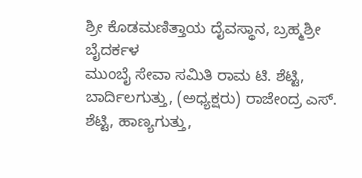ಶ್ರೀ ಕೊಡಮಣಿತ್ತಾಯ ದೈವಸ್ಥಾನ, ಬ್ರಹ್ಮಶ್ರೀ ಬೈದರ್ಕಳ
ಮುಂಬೈ ಸೇವಾ ಸಮಿತಿ ರಾಮ ಟಿ. ಶೆಟ್ಟಿ, ಬಾರ್ದಿಲಗುತ್ತು, (ಅಧ್ಯಕ್ಷರು) ರಾಜೇಂದ್ರ ಎಸ್. ಶೆಟ್ಟಿ, ಹಾಣ್ಯಗುತ್ತು,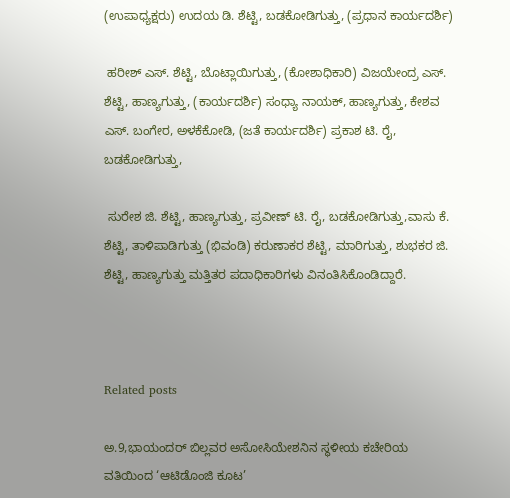(ಉಪಾಧ್ಯಕ್ಷರು) ಉದಯ ಡಿ. ಶೆಟ್ಟಿ, ಬಡಕೋಡಿಗುತ್ತು, (ಪ್ರಧಾನ ಕಾರ್ಯದರ್ಶಿ)

 ಹರೀಶ್ ಎಸ್. ಶೆಟ್ಟಿ, ಬೊಟ್ಲಾಯಿಗುತ್ತು, (ಕೋಶಾಧಿಕಾರಿ) ವಿಜಯೇಂದ್ರ ಎಸ್. ಶೆಟ್ಟಿ, ಹಾಣ್ಯಗುತ್ತು, (ಕಾರ್ಯದರ್ಶಿ) ಸಂಧ್ಯಾ ನಾಯಕ್, ಹಾಣ್ಯಗುತ್ತು, ಕೇಶವ ಎಸ್. ಬಂಗೇರ, ಅಳಕೆಕೋಡಿ, (ಜತೆ ಕಾರ್ಯದರ್ಶಿ) ಪ್ರಕಾಶ ಟಿ. ರೈ, ಬಡಕೋಡಿಗುತ್ತು,

 ಸುರೇಶ ಜಿ. ಶೆಟ್ಟಿ, ಹಾಣ್ಯಗುತ್ತು, ಪ್ರವೀಣ್ ಟಿ. ರೈ, ಬಡಕೋಡಿಗುತ್ತು,ವಾಸು ಕೆ. ಶೆಟ್ಟಿ, ತಾಳಿಪಾಡಿಗುತ್ತು (ಭಿವಂಡಿ) ಕರುಣಾಕರ ಶೆಟ್ಟಿ, ಮಾರಿಗುತ್ತು, ಶುಭಕರ ಜಿ. ಶೆಟ್ಟಿ, ಹಾಣ್ಯಗುತ್ತು ಮತ್ತಿತರ ಪದಾಧಿಕಾರಿಗಳು ವಿನಂತಿಸಿಕೊಂಡಿದ್ದಾರೆ.



Related posts

ಅ.9,ಭಾಯಂದರ್ ಬಿಲ್ಲವರ ಅಸೋಸಿಯೇಶನಿನ ಸ್ಥಳೀಯ ಕಚೇರಿಯ ವತಿಯಿಂದ ‘ಆಟಿಡೊಂಜಿ ಕೂಟ’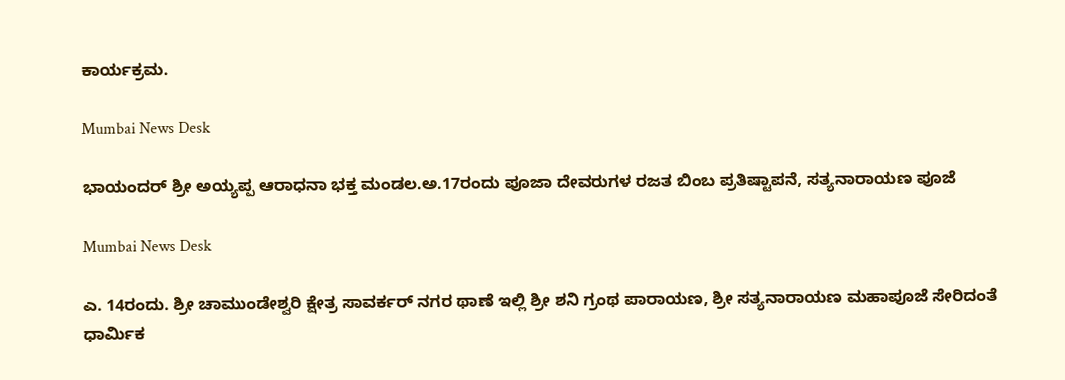ಕಾರ್ಯಕ್ರಮ.

Mumbai News Desk

ಭಾಯಂದರ್ ಶ್ರೀ ಅಯ್ಯಪ್ಪ ಆರಾಧನಾ ಭಕ್ತ ಮಂಡಲ.ಅ.17ರಂದು ಪೂಜಾ ದೇವರುಗಳ ರಜತ ಬಿಂಬ ಪ್ರತಿಷ್ಟಾಪನೆ, ಸತ್ಯನಾರಾಯಣ ಪೂಜೆ

Mumbai News Desk

ಎ. 14ರಂದು. ಶ್ರೀ ಚಾಮುಂಡೇಶ್ವರಿ ಕ್ಷೇತ್ರ ಸಾವರ್ಕರ್ ನಗರ ಥಾಣೆ ಇಲ್ಲಿ ಶ್ರೀ ಶನಿ ಗ್ರಂಥ ಪಾರಾಯಣ, ಶ್ರೀ ಸತ್ಯನಾರಾಯಣ ಮಹಾಪೂಜೆ ಸೇರಿದಂತೆ ಧಾರ್ಮಿಕ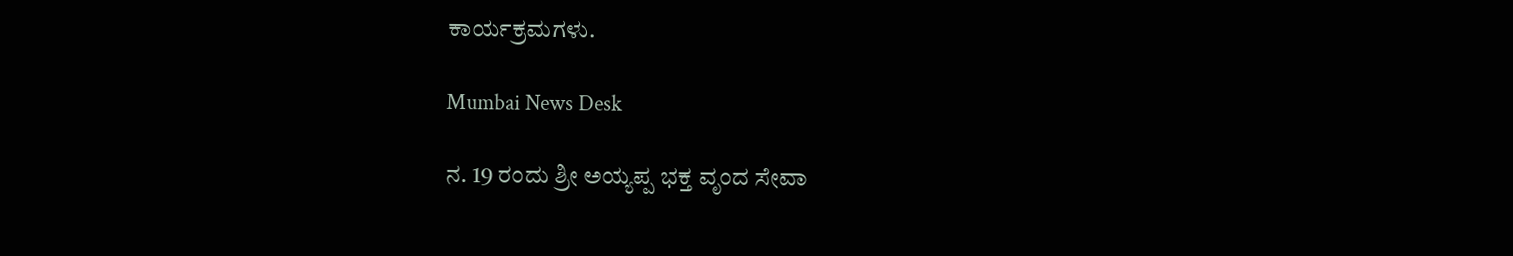ಕಾರ್ಯಕ್ರಮಗಳು.

Mumbai News Desk

ನ. 19 ರಂದು ಶ್ರೀ ಅಯ್ಯಪ್ಪ ಭಕ್ತ ವೃಂದ ಸೇವಾ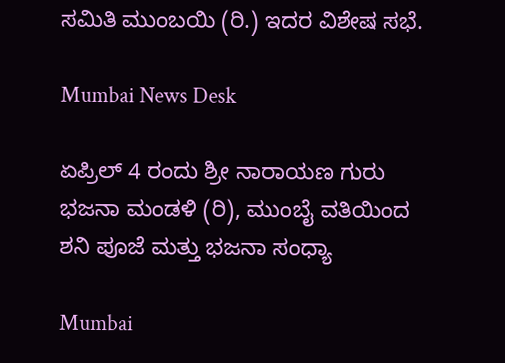ಸಮಿತಿ ಮುಂಬಯಿ (ರಿ.) ಇದರ ವಿಶೇಷ ಸಭೆ.

Mumbai News Desk

ಏಪ್ರಿಲ್ 4 ರಂದು ಶ್ರೀ ನಾರಾಯಣ ಗುರು ಭಜನಾ ಮಂಡಳಿ (ರಿ), ಮುಂಬೈ ವತಿಯಿಂದ ಶನಿ ಪೂಜೆ ಮತ್ತು ಭಜನಾ ಸಂಧ್ಯಾ

Mumbai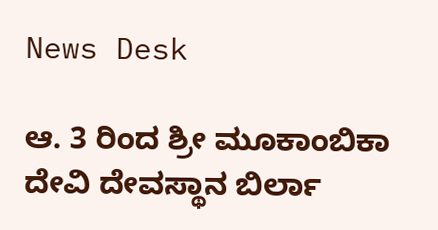News Desk

ಆ. 3 ರಿಂದ ಶ್ರೀ ಮೂಕಾಂಬಿಕಾ ದೇವಿ ದೇವಸ್ಥಾನ ಬಿರ್ಲಾ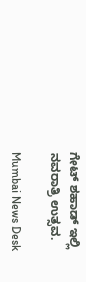ಗೇಟ್ ಶಹಾಡ್ ಇಲ್ಲಿ ನವರಾತ್ರಿ ಉತ್ಸವ.

Mumbai News Desk